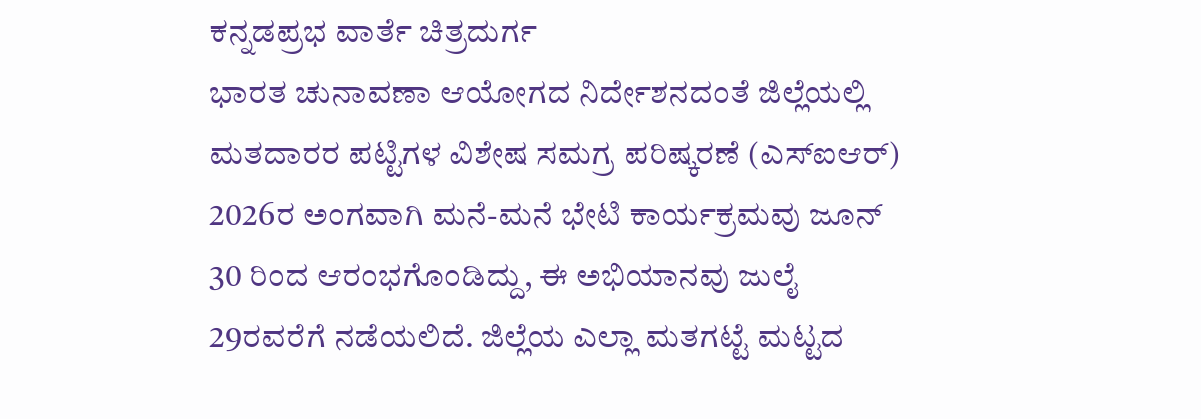ಕನ್ನಡಪ್ರಭ ವಾರ್ತೆ ಚಿತ್ರದುರ್ಗ
ಭಾರತ ಚುನಾವಣಾ ಆಯೋಗದ ನಿರ್ದೇಶನದಂತೆ ಜಿಲ್ಲೆಯಲ್ಲಿ ಮತದಾರರ ಪಟ್ಟಿಗಳ ವಿಶೇಷ ಸಮಗ್ರ ಪರಿಷ್ಕರಣೆ (ಎಸ್ಐಆರ್) 2026ರ ಅಂಗವಾಗಿ ಮನೆ-ಮನೆ ಭೇಟಿ ಕಾರ್ಯಕ್ರಮವು ಜೂನ್ 30 ರಿಂದ ಆರಂಭಗೊಂಡಿದ್ದು, ಈ ಅಭಿಯಾನವು ಜುಲೈ 29ರವರೆಗೆ ನಡೆಯಲಿದೆ. ಜಿಲ್ಲೆಯ ಎಲ್ಲಾ ಮತಗಟ್ಟೆ ಮಟ್ಟದ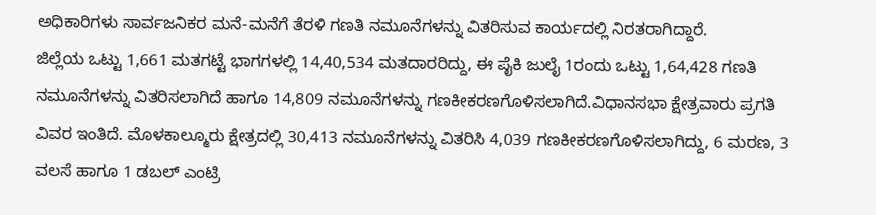ಅಧಿಕಾರಿಗಳು ಸಾರ್ವಜನಿಕರ ಮನೆ-ಮನೆಗೆ ತೆರಳಿ ಗಣತಿ ನಮೂನೆಗಳನ್ನು ವಿತರಿಸುವ ಕಾರ್ಯದಲ್ಲಿ ನಿರತರಾಗಿದ್ದಾರೆ.
ಜಿಲ್ಲೆಯ ಒಟ್ಟು 1,661 ಮತಗಟ್ಟೆ ಭಾಗಗಳಲ್ಲಿ 14,40,534 ಮತದಾರರಿದ್ದು, ಈ ಪೈಕಿ ಜುಲೈ 1ರಂದು ಒಟ್ಟು 1,64,428 ಗಣತಿ ನಮೂನೆಗಳನ್ನು ವಿತರಿಸಲಾಗಿದೆ ಹಾಗೂ 14,809 ನಮೂನೆಗಳನ್ನು ಗಣಕೀಕರಣಗೊಳಿಸಲಾಗಿದೆ.ವಿಧಾನಸಭಾ ಕ್ಷೇತ್ರವಾರು ಪ್ರಗತಿ ವಿವರ ಇಂತಿದೆ. ಮೊಳಕಾಲ್ಮೂರು ಕ್ಷೇತ್ರದಲ್ಲಿ 30,413 ನಮೂನೆಗಳನ್ನು ವಿತರಿಸಿ 4,039 ಗಣಕೀಕರಣಗೊಳಿಸಲಾಗಿದ್ದು, 6 ಮರಣ, 3 ವಲಸೆ ಹಾಗೂ 1 ಡಬಲ್ ಎಂಟ್ರಿ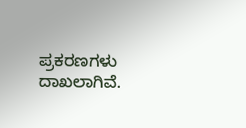ಪ್ರಕರಣಗಳು ದಾಖಲಾಗಿವೆ.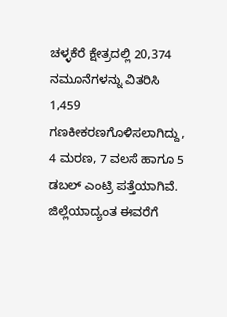ಚಳ್ಳಕೆರೆ ಕ್ಷೇತ್ರದಲ್ಲಿ 20,374 ನಮೂನೆಗಳನ್ನು ವಿತರಿಸಿ 1,459 ಗಣಕೀಕರಣಗೊಳಿಸಲಾಗಿದ್ದು, 4 ಮರಣ, 7 ವಲಸೆ ಹಾಗೂ 5 ಡಬಲ್ ಎಂಟ್ರಿ ಪತ್ತೆಯಾಗಿವೆ.
ಜಿಲ್ಲೆಯಾದ್ಯಂತ ಈವರೆಗೆ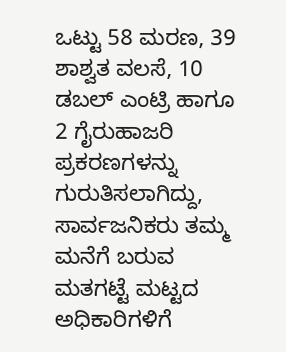ಒಟ್ಟು 58 ಮರಣ, 39 ಶಾಶ್ವತ ವಲಸೆ, 10 ಡಬಲ್ ಎಂಟ್ರಿ ಹಾಗೂ 2 ಗೈರುಹಾಜರಿ ಪ್ರಕರಣಗಳನ್ನು ಗುರುತಿಸಲಾಗಿದ್ದು, ಸಾರ್ವಜನಿಕರು ತಮ್ಮ ಮನೆಗೆ ಬರುವ ಮತಗಟ್ಟೆ ಮಟ್ಟದ ಅಧಿಕಾರಿಗಳಿಗೆ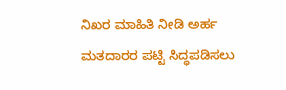ನಿಖರ ಮಾಹಿತಿ ನೀಡಿ ಅರ್ಹ ಮತದಾರರ ಪಟ್ಟಿ ಸಿದ್ಧಪಡಿಸಲು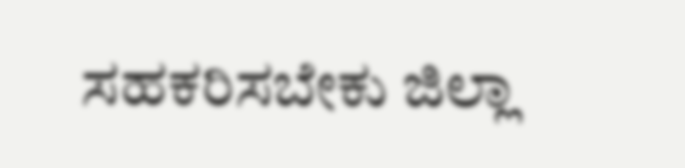ಸಹಕರಿಸಬೇಕು ಜಿಲ್ಲಾ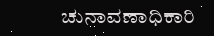ಚುನಾವಣಾಧಿಕಾರಿ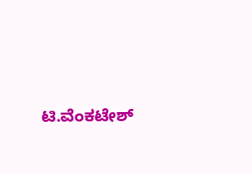ಟಿ.ವೆಂಕಟೇಶ್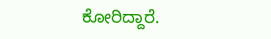ಕೋರಿದ್ದಾರೆ.